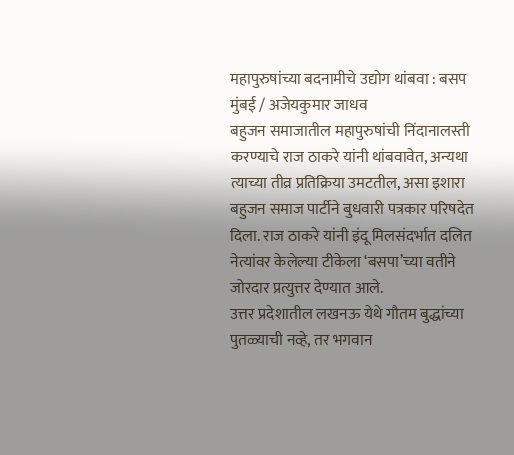महापुरुषांच्या बदनामीचे उद्योग थांबवा : बसप
मुंबई / अजेयकुमार जाधव
बहुजन समाजातील महापुरुषांची निंदानालस्ती करण्याचे राज ठाकरे यांनी थांबवावेत, अन्यथा त्याच्या तीव्र प्रतिक्रिया उमटतील, असा इशारा बहुजन समाज पार्टीने बुधवारी पत्रकार परिषदेत दिला. राज ठाकरे यांनी इंदू मिलसंदर्भात दलित नेत्यांवर केलेल्या टीकेला ‘बसपा’च्या वतीने जोरदार प्रत्युत्तर देण्यात आले.
उत्तर प्रदेशातील लखनऊ येथे गौतम बुद्धांच्या पुतळ्याची नव्हे, तर भगवान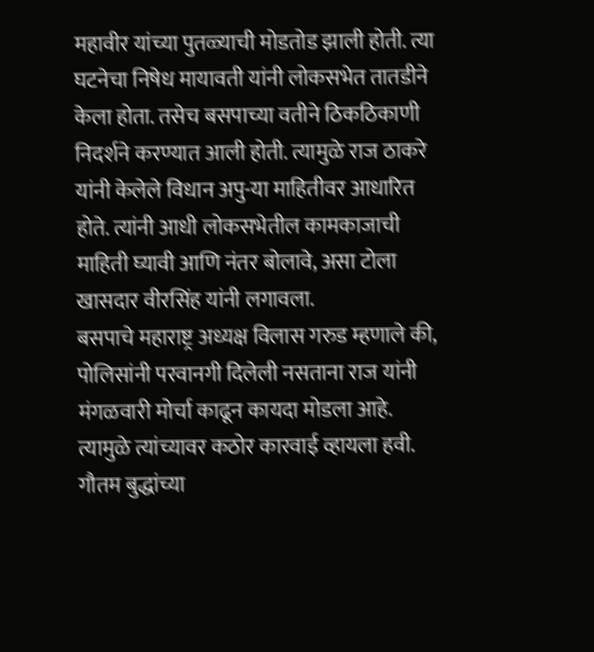महावीर यांच्या पुतळ्याची मोडतोड झाली होती. त्या घटनेचा निषेध मायावती यांनी लोकसभेत तातडीने केला होता. तसेच बसपाच्या वतीने ठिकठिकाणी निदर्शने करण्यात आली होती. त्यामुळे राज ठाकरे यांनी केलेले विधान अपु-या माहितीवर आधारित होते. त्यांनी आधी लोकसभेतील कामकाजाची माहिती घ्यावी आणि नंतर बोलावे, असा टोला खासदार वीरसिंह यांनी लगावला.
बसपाचे महाराष्ट्र अध्यक्ष विलास गरुड म्हणाले की, पोलिसांनी परवानगी दिलेली नसताना राज यांनी मंगळवारी मोर्चा काढून कायदा मोडला आहे. त्यामुळे त्यांच्यावर कठोर कारवाई व्हायला हवी. गौतम बुद्धांच्या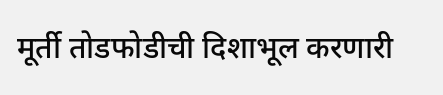मूर्ती तोडफोडीची दिशाभूल करणारी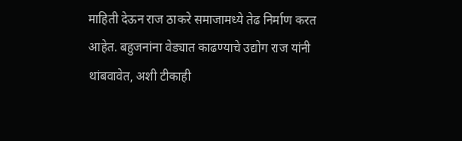माहिती देऊन राज ठाकरे समाजामध्ये तेढ निर्माण करत आहेत. बहुजनांना वेड्यात काढण्याचे उद्योग राज यांनी थांबवावेत, अशी टीकाही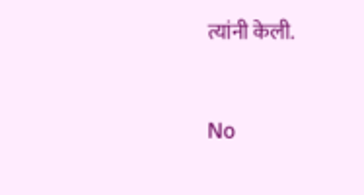त्यांनी केली.


No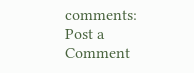comments:
Post a Comment